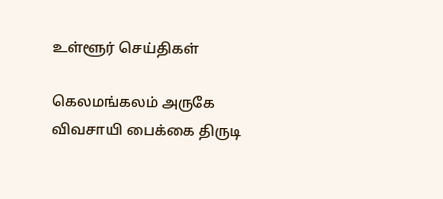உள்ளூர் செய்திகள்

கெலமங்கலம் அருகே விவசாயி பைக்கை திருடி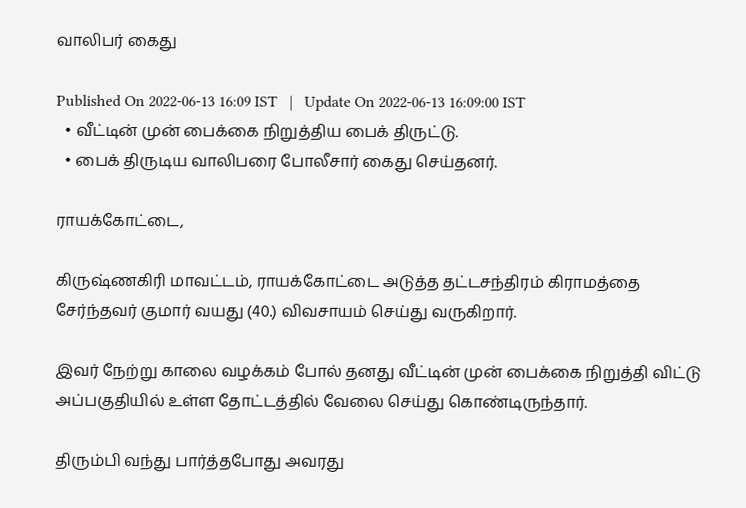வாலிபர் கைது

Published On 2022-06-13 16:09 IST   |   Update On 2022-06-13 16:09:00 IST
  • வீட்டின் முன் பைக்கை நிறுத்திய பைக் திருட்டு.
  • பைக் திருடிய வாலிபரை போலீசார் கைது செய்தனர்.

ராயக்கோட்டை,

கிருஷ்ணகிரி மாவட்டம், ராயக்கோட்டை அடுத்த தட்டசந்திரம் கிராமத்தை சேர்ந்தவர் குமார் வயது (40.) விவசாயம் செய்து வருகிறார்.

இவர் நேற்று காலை வழக்கம் போல் தனது வீட்டின் முன் பைக்கை நிறுத்தி விட்டு அப்பகுதியில் உள்ள தோட்டத்தில் வேலை செய்து கொண்டிருந்தார்.

திரும்பி வந்து பார்த்தபோது அவரது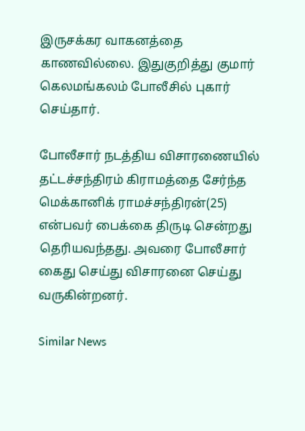இருசக்கர வாகனத்தை காணவில்லை. இதுகுறித்து குமார் கெலமங்கலம் போலீசில் புகார் செய்தார்.

போலீசார் நடத்திய விசாரணையில் தட்டச்சந்திரம் கிராமத்தை சேர்ந்த மெக்கானிக் ராமச்சந்திரன்(25) என்பவர் பைக்கை திருடி சென்றது தெரியவந்தது. அவரை போலீசார் கைது செய்து விசாரனை செய்து வருகின்றனர்.

Similar News